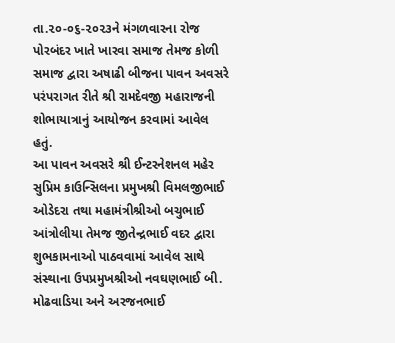તા.૨૦-૦૬-૨૦૨૩ને મંગળવારના રોજ પોરબંદર ખાતે ખારવા સમાજ તેમજ કોળી સમાજ દ્વારા અષાઢી બીજના પાવન અવસરે પરંપરાગત રીતે શ્રી રામદેવજી મહારાજની શોભાયાત્રાનું આયોજન કરવામાં આવેલ હતું.
આ પાવન અવસરે શ્રી ઈન્ટરનેશનલ મહેર સુપ્રિમ કાઉન્સિલના પ્રમુખશ્રી વિમલજીભાઈ ઓડેદરા તથા મહામંત્રીશ્રીઓ બચુભાઈ આંત્રોલીયા તેમજ જીતેન્દ્રભાઈ વદર દ્વારા શુભકામનાઓ પાઠવવામાં આવેલ સાથે સંસ્થાના ઉપપ્રમુખશ્રીઓ નવઘણભાઈ બી. મોઢવાડિયા અને અરજનભાઈ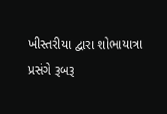ખીસ્તરીયા દ્વારા શોભાયાત્રા પ્રસંગે રૂબરૂ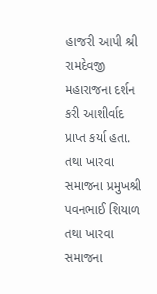હાજરી આપી શ્રી રામદેવજી મહારાજના દર્શન કરી આશીર્વાદ પ્રાપ્ત કર્યા હતા. તથા ખારવા સમાજના પ્રમુખશ્રી પવનભાઈ શિયાળ તથા ખારવા સમાજના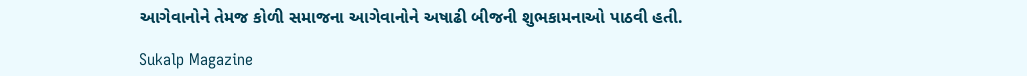આગેવાનોને તેમજ કોળી સમાજના આગેવાનોને અષાઢી બીજની શુભકામનાઓ પાઠવી હતી.

Sukalp Magazine